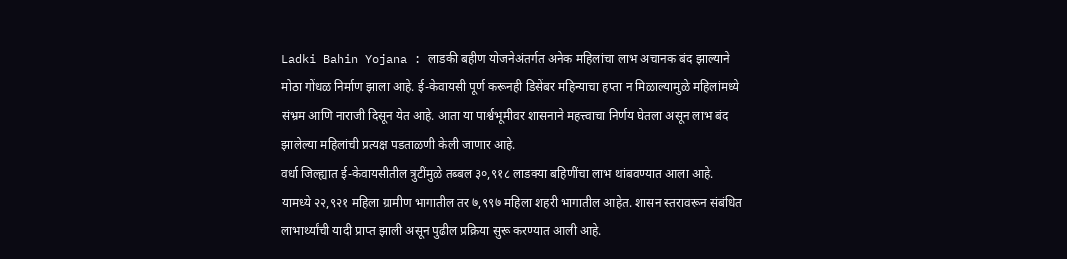Ladki Bahin Yojana : लाडकी बहीण योजनेअंतर्गत अनेक महिलांचा लाभ अचानक बंद झाल्याने मोठा गोंधळ निर्माण झाला आहे. ई-केवायसी पूर्ण करूनही डिसेंबर महिन्याचा हप्ता न मिळाल्यामुळे महिलांमध्ये संभ्रम आणि नाराजी दिसून येत आहे. आता या पार्श्वभूमीवर शासनाने महत्त्वाचा निर्णय घेतला असून लाभ बंद झालेल्या महिलांची प्रत्यक्ष पडताळणी केली जाणार आहे.
वर्धा जिल्ह्यात ई-केवायसीतील त्रुटींमुळे तब्बल ३०,९१८ लाडक्या बहिणींचा लाभ थांबवण्यात आला आहे. यामध्ये २२,९२१ महिला ग्रामीण भागातील तर ७,९९७ महिला शहरी भागातील आहेत. शासन स्तरावरून संबंधित लाभार्थ्यांची यादी प्राप्त झाली असून पुढील प्रक्रिया सुरू करण्यात आली आहे.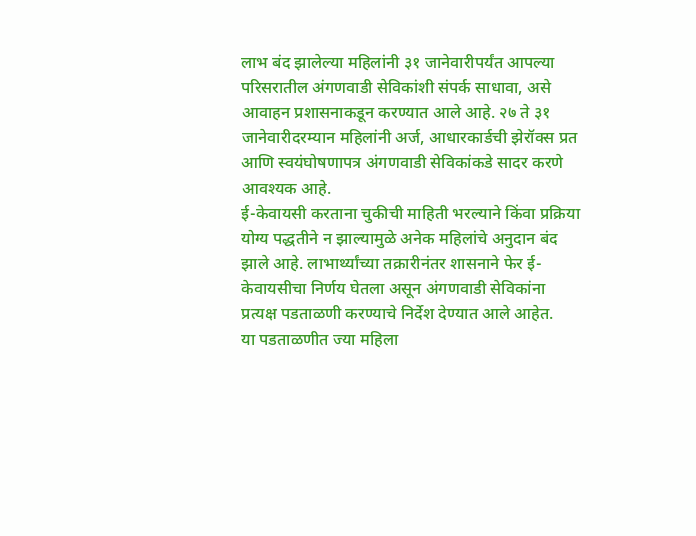लाभ बंद झालेल्या महिलांनी ३१ जानेवारीपर्यंत आपल्या परिसरातील अंगणवाडी सेविकांशी संपर्क साधावा, असे आवाहन प्रशासनाकडून करण्यात आले आहे. २७ ते ३१ जानेवारीदरम्यान महिलांनी अर्ज, आधारकार्डची झेरॉक्स प्रत आणि स्वयंघोषणापत्र अंगणवाडी सेविकांकडे सादर करणे आवश्यक आहे.
ई-केवायसी करताना चुकीची माहिती भरल्याने किंवा प्रक्रिया योग्य पद्धतीने न झाल्यामुळे अनेक महिलांचे अनुदान बंद झाले आहे. लाभार्थ्यांच्या तक्रारीनंतर शासनाने फेर ई-केवायसीचा निर्णय घेतला असून अंगणवाडी सेविकांना प्रत्यक्ष पडताळणी करण्याचे निर्देश देण्यात आले आहेत.
या पडताळणीत ज्या महिला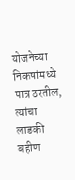योजनेच्या निकषांमध्ये पात्र ठरतील, त्यांचा लाडकी बहीण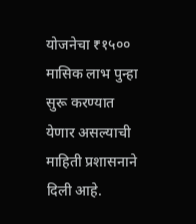योजनेचा ₹१५०० मासिक लाभ पुन्हा सुरू करण्यात येणार असल्याची माहिती प्रशासनाने दिली आहे.